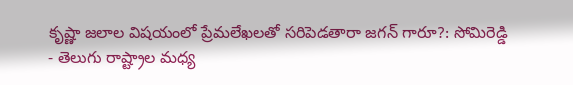కృష్ణా జలాల విషయంలో ప్రేమలేఖలతో సరిపెడతారా జగన్ గారూ?: సోమిరెడ్డి
- తెలుగు రాష్ట్రాల మధ్య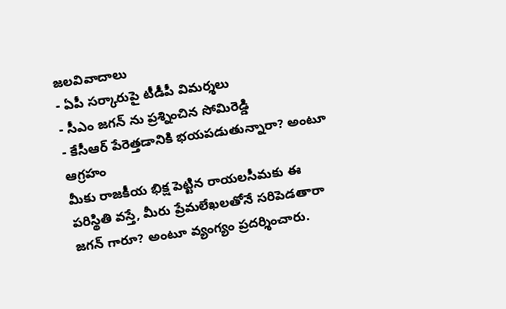జలవివాదాలు
- ఏపీ సర్కారుపై టీడీపీ విమర్శలు
- సీఎం జగన్ ను ప్రశ్నించిన సోమిరెడ్డి
- కేసీఆర్ పేరెత్తడానికి భయపడుతున్నారా? అంటూ ఆగ్రహం
మీకు రాజకీయ భిక్ష పెట్టిన రాయలసీమకు ఈ పరిస్థితి వస్తే, మీరు ప్రేమలేఖలతోనే సరిపెడతారా జగన్ గారూ? అంటూ వ్యంగ్యం ప్రదర్శించారు.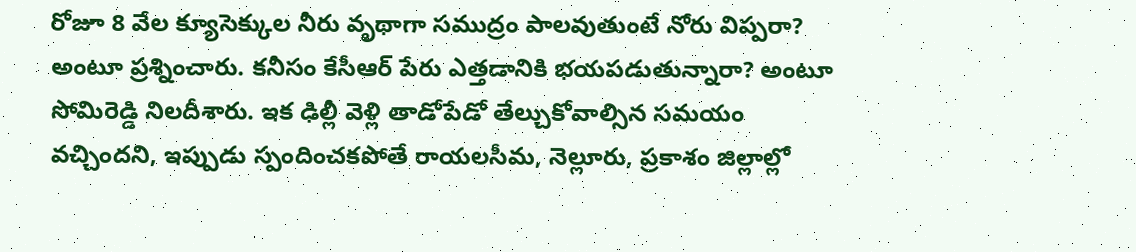రోజూ 8 వేల క్యూసెక్కుల నీరు వృథాగా సముద్రం పాలవుతుంటే నోరు విప్పరా? అంటూ ప్రశ్నించారు. కనీసం కేసీఆర్ పేరు ఎత్తడానికి భయపడుతున్నారా? అంటూ సోమిరెడ్డి నిలదీశారు. ఇక ఢిల్లీ వెళ్లి తాడోపేడో తేల్చుకోవాల్సిన సమయం వచ్చిందని, ఇప్పుడు స్పందించకపోతే రాయలసీమ, నెల్లూరు, ప్రకాశం జిల్లాల్లో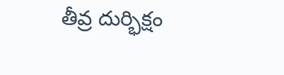తీవ్ర దుర్భిక్షం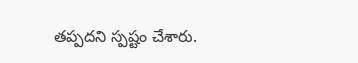తప్పదని స్పష్టం చేశారు.